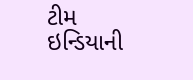ટીમ ઇન્ડિયાની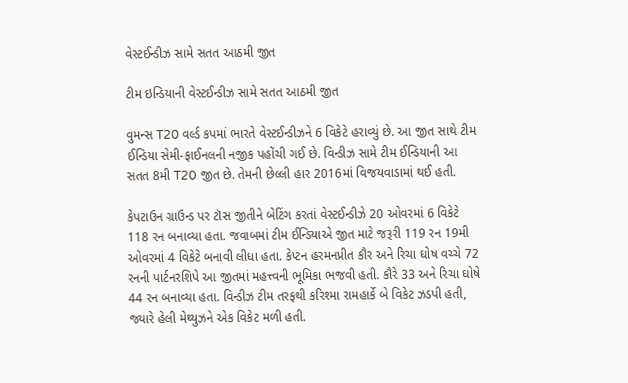વેસ્ટઈન્ડીઝ સામે સતત આઠમી જીત

ટીમ ઇન્ડિયાની વેસ્ટઈન્ડીઝ સામે સતત આઠમી જીત

વુમન્સ T20 વર્લ્ડ કપમાં ભારતે વેસ્ટઈન્ડીઝને 6 વિકેટે હરાવ્યું છે. આ જીત સાથે ટીમ ઈન્ડિયા સેમી-ફાઈનલની નજીક પહોંચી ગઈ છે. વિન્ડીઝ સામે ટીમ ઈન્ડિયાની આ સતત 8મી T20 જીત છે. તેમની છેલ્લી હાર 2016માં વિજયવાડામાં થઈ હતી.

કેપટાઉન ગ્રાઉન્ડ પર ટૉસ જીતીને બેટિંગ કરતાં વેસ્ટઈન્ડીઝે 20 ઓવરમાં 6 વિકેટે 118 રન બનાવ્યા હતા. જવાબમાં ટીમ ઈન્ડિયાએ જીત માટે જરૂરી 119 રન 19મી ઓવરમાં 4 વિકેટે બનાવી લીધા હતા. કેપ્ટન હરમનપ્રીત કૌર અને રિચા ઘોષ વચ્ચે 72 રનની પાર્ટનરશિપે આ જીતમાં મહત્ત્વની ભૂમિકા ભજવી હતી. કૌરે 33 અને રિચા ઘોષે 44 રન બનાવ્યા હતા. વિન્ડીઝ ટીમ તરફથી કરિશ્મા રામહાર્કે બે વિકેટ ઝડપી હતી, જ્યારે હેલી મેથ્યુઝને એક વિકેટ મળી હતી.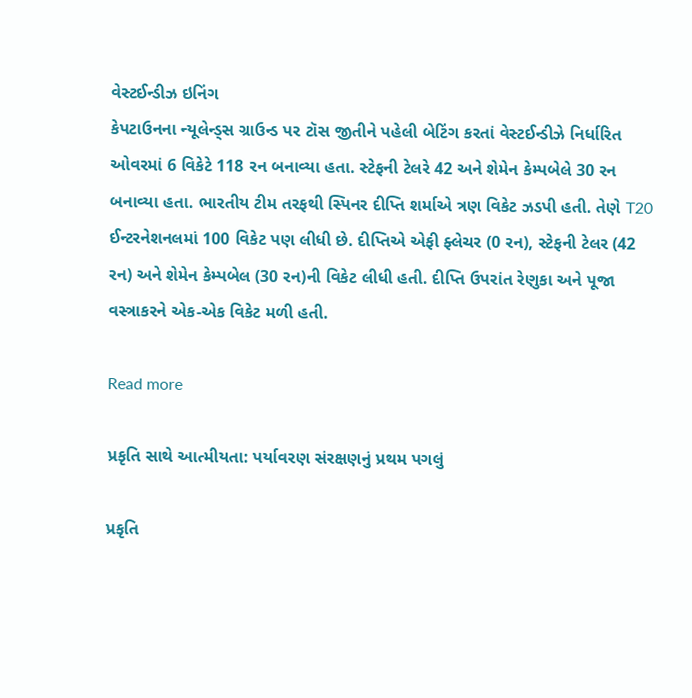વેસ્ટઈન્ડીઝ ઇનિંગ
કેપટાઉનના ન્યૂલેન્ડ્સ ગ્રાઉન્ડ પર ટૉસ જીતીને પહેલી બેટિંગ કરતાં વેસ્ટઈન્ડીઝે નિર્ધારિત ઓવરમાં 6 વિકેટે 118 રન બનાવ્યા હતા. સ્ટેફની ટેલરે 42 અને શેમેન કેમ્પબેલે 30 રન બનાવ્યા હતા. ભારતીય ટીમ તરફથી સ્પિનર દીપ્તિ શર્માએ ત્રણ વિકેટ ઝડપી હતી. તેણે T20 ઈન્ટરનેશનલમાં 100 વિકેટ પણ લીધી છે. દીપ્તિએ એફી ફ્લેચર (0 રન), સ્ટેફની ટેલર (42 રન) અને શેમેન કેમ્પબેલ (30 રન)ની વિકેટ લીધી હતી. દીપ્તિ ઉપરાંત રેણુકા અને પૂજા વસ્ત્રાકરને એક-એક વિકેટ મળી હતી.

Read more

પ્રકૃતિ સાથે આત્મીયતા: પર્યાવરણ સંરક્ષણનું પ્રથમ પગલું

પ્રકૃતિ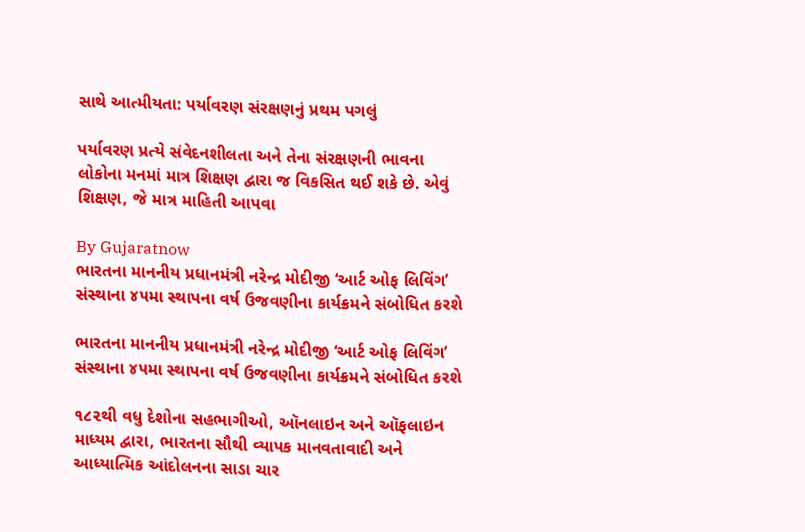સાથે આત્મીયતા: પર્યાવરણ સંરક્ષણનું પ્રથમ પગલું

પર્યાવરણ પ્રત્યે સંવેદનશીલતા અને તેના સંરક્ષણની ભાવના લોકોના મનમાં માત્ર શિક્ષણ દ્વારા જ વિકસિત થઈ શકે છે. એવું શિક્ષણ, જે માત્ર માહિતી આપવા

By Gujaratnow
ભારતના માનનીય પ્રધાનમંત્રી નરેન્દ્ર મોદીજી ‘આર્ટ ઓફ લિવિંગ’ સંસ્થાના ૪૫મા સ્થાપના વર્ષ ઉજવણીના કાર્યક્રમને સંબોધિત કરશે

ભારતના માનનીય પ્રધાનમંત્રી નરેન્દ્ર મોદીજી ‘આર્ટ ઓફ લિવિંગ’ સંસ્થાના ૪૫મા સ્થાપના વર્ષ ઉજવણીના કાર્યક્રમને સંબોધિત કરશે

૧૮૨થી વધુ દેશોના સહભાગીઓ, ઑનલાઇન અને ઑફલાઇન માધ્યમ દ્વારા, ભારતના સૌથી વ્યાપક માનવતાવાદી અને આધ્યાત્મિક આંદોલનના સાડા ચાર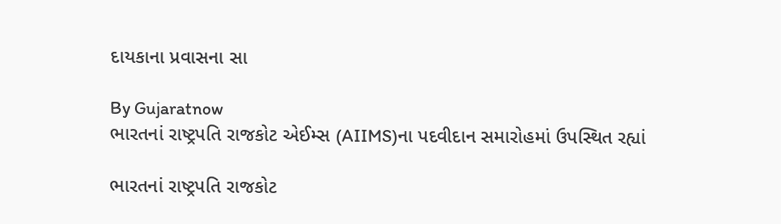દાયકાના પ્રવાસના સા

By Gujaratnow
ભારતનાં રાષ્ટ્રપતિ રાજકોટ એઈમ્સ (AIIMS)ના પદવીદાન સમારોહમાં ઉપસ્થિત રહ્યાં

ભારતનાં રાષ્ટ્રપતિ રાજકોટ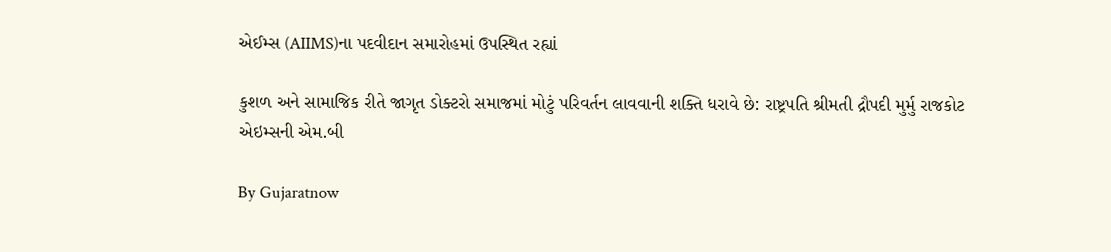એઈમ્સ (AIIMS)ના પદવીદાન સમારોહમાં ઉપસ્થિત રહ્યાં

કુશળ અને સામાજિક રીતે જાગૃત ડોક્ટરો સમાજમાં મોટું પરિવર્તન લાવવાની શક્તિ ધરાવે છે: રાષ્ટ્રપતિ શ્રીમતી દ્રૌપદી મુર્મુ રાજકોટ એઇમ્સની એમ.બી

By Gujaratnow